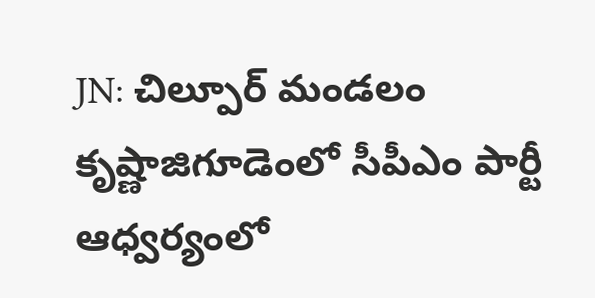JN: చిల్పూర్ మండలం కృష్ణాజిగూడెంలో సీపీఎం పార్టీ ఆధ్వర్యంలో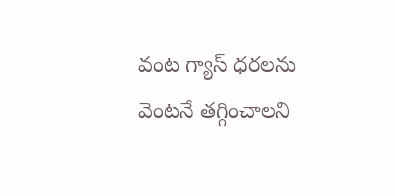వంట గ్యాస్ ధరలను వెంటనే తగ్గించాలని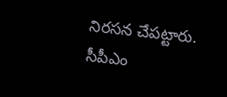నిరసన చేపట్టారు. సీపీఎం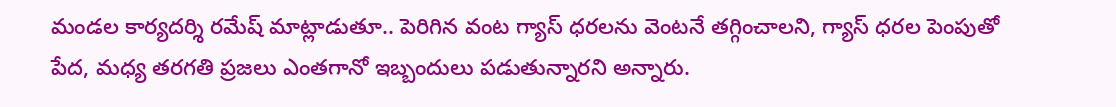మండల కార్యదర్శి రమేష్ మాట్లాడుతూ.. పెరిగిన వంట గ్యాస్ ధరలను వెంటనే తగ్గించాలని, గ్యాస్ ధరల పెంపుతో పేద, మధ్య తరగతి ప్రజలు ఎంతగానో ఇబ్బందులు పడుతున్నారని అన్నారు.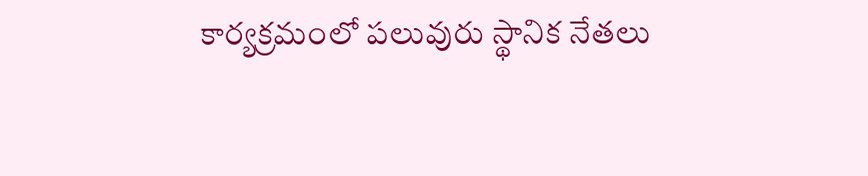కార్యక్రమంలో పలువురు స్థానిక నేతలు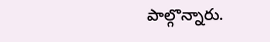పాల్గొన్నారు.